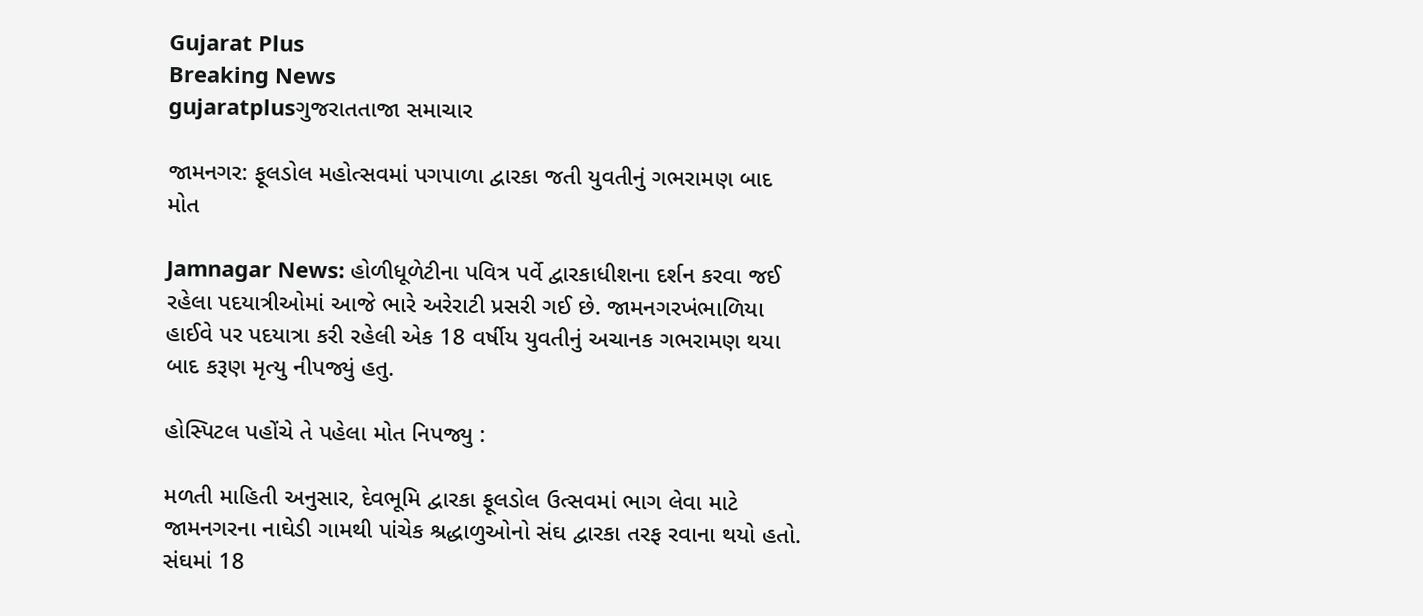Gujarat Plus
Breaking News
gujaratplusગુજરાતતાજા સમાચાર

જામનગર: ફૂલડોલ મહોત્સવમાં પગપાળા દ્વારકા જતી યુવતીનું ગભરામણ બાદ મોત

Jamnagar News: હોળીધૂળેટીના પવિત્ર પર્વે દ્વારકાધીશના દર્શન કરવા જઈ રહેલા પદયાત્રીઓમાં આજે ભારે અરેરાટી પ્રસરી ગઈ છે. જામનગરખંભાળિયા હાઈવે પર પદયાત્રા કરી રહેલી એક 18 વર્ષીય યુવતીનું અચાનક ગભરામણ થયા બાદ કરૂણ મૃત્યુ નીપજ્યું હતુ.

હોસ્પિટલ પહોંચે તે પહેલા મોત નિપજ્યુ :

મળતી માહિતી અનુસાર, દેવભૂમિ દ્વારકા ફૂલડોલ ઉત્સવમાં ભાગ લેવા માટે જામનગરના નાઘેડી ગામથી પાંચેક શ્રદ્ધાળુઓનો સંઘ દ્વારકા તરફ રવાના થયો હતો. સંઘમાં 18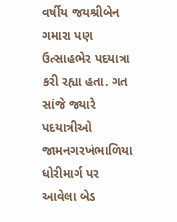વર્ષીય જયશ્રીબેન ગમારા પણ ઉત્સાહભેર પદયાત્રા કરી રહ્યા હતા. ગત સાંજે જ્યારે પદયાત્રીઓ જામનગરખંભાળિયા ધોરીમાર્ગ પર આવેલા બેડ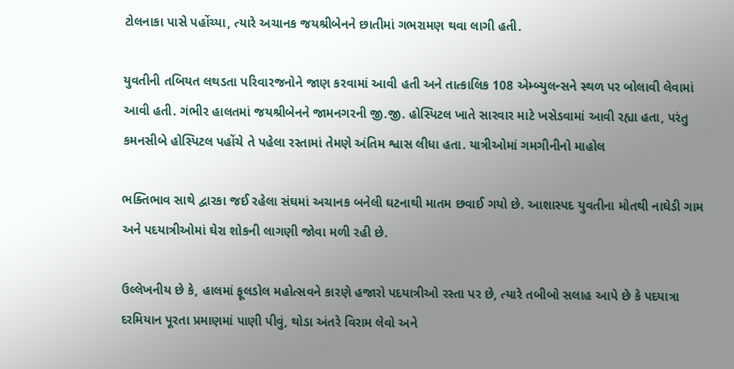ટોલનાકા પાસે પહોંચ્યા, ત્યારે અચાનક જયશ્રીબેનને છાતીમાં ગભરામણ થવા લાગી હતી.

યુવતીની તબિયત લથડતા પરિવારજનોને જાણ કરવામાં આવી હતી અને તાત્કાલિક 108 એમ્બ્યુલન્સને સ્થળ પર બોલાવી લેવામાં આવી હતી. ગંભીર હાલતમાં જયશ્રીબેનને જામનગરની જી.જી. હોસ્પિટલ ખાતે સારવાર માટે ખસેડવામાં આવી રહ્યા હતા, પરંતુ કમનસીબે હોસ્પિટલ પહોંચે તે પહેલા રસ્તામાં તેમણે અંતિમ શ્વાસ લીધા હતા. યાત્રીઓમાં ગમગીનીનો માહોલ

ભક્તિભાવ સાથે દ્વારકા જઈ રહેલા સંઘમાં અચાનક બનેલી ઘટનાથી માતમ છવાઈ ગયો છે. આશાસ્પદ યુવતીના મોતથી નાઘેડી ગામ અને પદયાત્રીઓમાં ઘેરા શોકની લાગણી જોવા મળી રહી છે.

ઉલ્લેખનીય છે કે, હાલમાં ફૂલડોલ મહોત્સવને કારણે હજારો પદયાત્રીઓ રસ્તા પર છે, ત્યારે તબીબો સલાહ આપે છે કે પદયાત્રા દરમિયાન પૂરતા પ્રમાણમાં પાણી પીવું, થોડા અંતરે વિરામ લેવો અને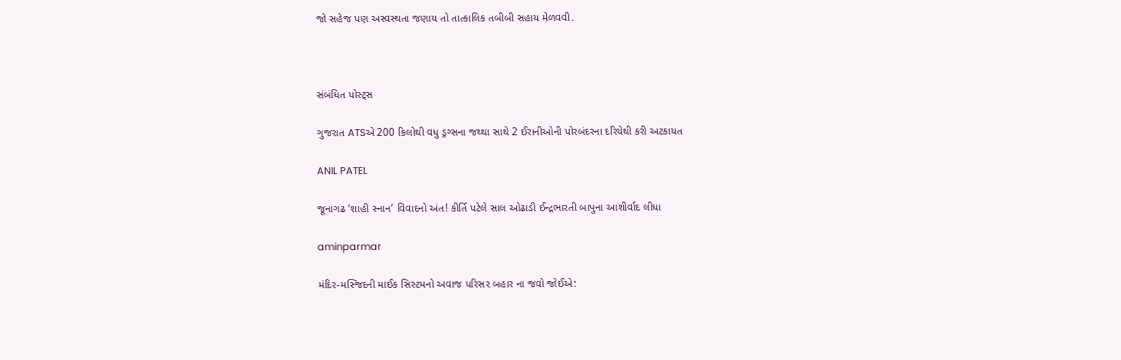જો સહેજ પણ અસ્વસ્થતા જણાય તો તાત્કાલિક તબીબી સહાય મેળવવી.



સંબંધિત પોસ્ટ્સ

ગુજરાત ATSએ 200 કિલોથી વધુ ડ્રગ્સના જથ્થા સાથે 2 ઈરાનીઓની પોરબંદરના દરિયેથી કરી અટકાયત

ANIL PATEL

જૂનાગઢ ‘શાહી સ્નાન’ વિવાદનો અંત! કીર્તિ પટેલે સાલ ઓઢાડી ઈન્દ્રભારતી બાપુના આશીર્વાદ લીધા

aminparmar

મંદિર-મસ્જિદની માઈક સિસ્ટમનો અવાજ પરિસર બહાર ના જવો જોઈએ: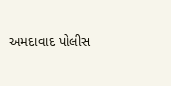અમદાવાદ પોલીસ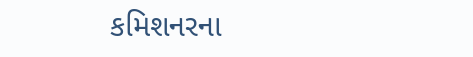કમિશનરના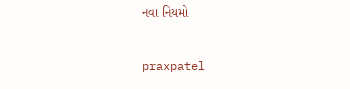નવા નિયમો

praxpatel